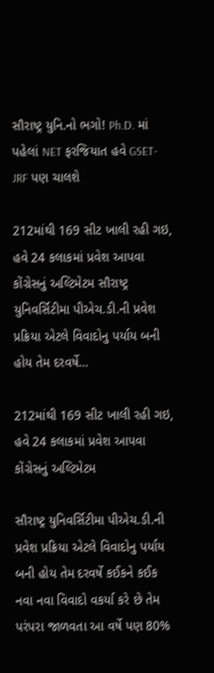સૌરાષ્ટ્ર યુનિ.નો ભગો! Ph.D. માં પહેલાં NET ફરજિયાત હવે GSET-JRF પણ ચાલશે

212માંથી 169 સીટ ખાલી રહી ગઇ, હવે 24 કલાકમાં પ્રવેશ આપવા કોંગ્રેસનું અલ્ટિમેટમ સૌરાષ્ટ્ર યુનિવર્સિટીમા પીએચ.ડી.ની પ્રવેશ પ્રક્રિયા એટલે વિવાદોનુ પર્યાય બની હોય તેમ દરવર્ષે…

212માંથી 169 સીટ ખાલી રહી ગઇ, હવે 24 કલાકમાં પ્રવેશ આપવા કોંગ્રેસનું અલ્ટિમેટમ

સૌરાષ્ટ્ર યુનિવર્સિટીમા પીએચ.ડી.ની પ્રવેશ પ્રક્રિયા એટલે વિવાદોનુ પર્યાય બની હોય તેમ દરવર્ષે કઈકને કઈક નવા નવા વિવાદો વકર્યા કરે છે તેમ પરંપરા જાળવતા આ વર્ષે પણ 80%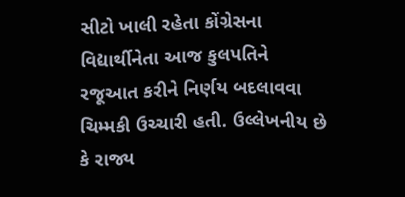સીટો ખાલી રહેતા કોંગ્રેસના વિદ્યાર્થીનેતા આજ કુલપતિને રજૂઆત કરીને નિર્ણય બદલાવવા ચિમ્મકી ઉચ્ચારી હતી. ઉલ્લેખનીય છે કે રાજ્ય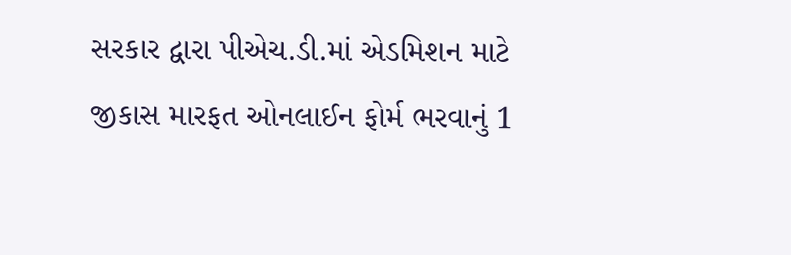સરકાર દ્વારા પીએચ.ડી.માં એડમિશન માટે જીકાસ મારફત ઓનલાઈન ફોર્મ ભરવાનું 1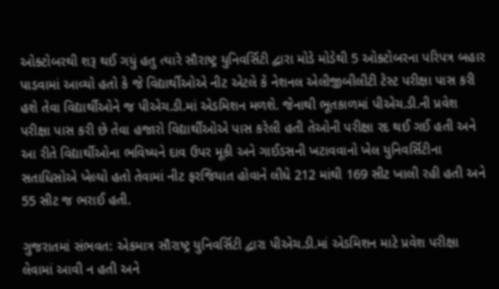ઓક્ટોબરથી શરૂ થઈ ગયું હતુ ત્યારે સૌરાષ્ટ્ર યુનિવર્સિટી દ્વારા મોડે મોડેથી 5 ઓક્ટોબરના પરિપત્ર બહાર પાડવામાં આવ્યો હતો કે જે વિદ્યાર્થીઓએ નીટ એટલે કે નેશનલ એલીજીબીલીટી ટેસ્ટ પરીક્ષા પાસ કરી હશે તેવા વિદ્યાર્થીઓને જ પીએચ.ડી.માં એડમિશન મળશે. જેનાથી ભૂતકાળમાં પીએચ.ડી.ની પ્રવેશ પરીક્ષા પાસ કરી છે તેવા હજારો વિદ્યાર્થીઓએ પાસ કરેલી હતી તેઓની પરીક્ષા રદ થઈ ગઈ હતી અને આ રીતે વિદ્યાર્થીઓના ભવિષ્યને દાવ ઉપર મૂકી અને ગાઈડસની ખટાવવાનો ખેલ યુનિવર્સિટીના સતાધિસોએ ખેલ્યો હતો તેવામાં નીટ ફરજિયાત હોવાને લીધે 212 માંથી 169 સીટ ખાલી રહી હતી અને 55 સીટ જ ભરાઈ હતી.

ગુજરાતમાં સંભવત: એકમાત્ર સૌરાષ્ટ્ર યુનિવર્સિટી દ્વારા પીએચ.ડી.માં એડમિશન માટે પ્રવેશ પરીક્ષા લેવામાં આવી ન હતી અને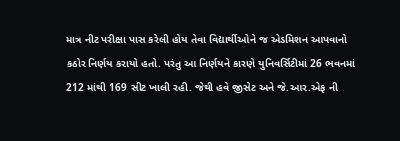માત્ર નીટ પરીક્ષા પાસ કરેલી હોય તેવા વિદ્યાર્થીઓને જ એડમિશન આપવાનો કઠોર નિર્ણય કરાયો હતો. પરંતુ આ નિર્ણયને કારણે યુનિવર્સિટીમાં 26 ભવનમાં 212 માંથી 169 સીટ ખાલી રહી. જેથી હવે જીસેટ અને જે.આર.એફ ની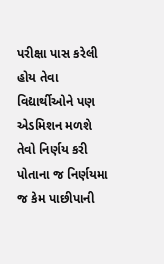પરીક્ષા પાસ કરેલી હોય તેવા વિદ્યાર્થીઓને પણ એડમિશન મળશે તેવો નિર્ણય કરી પોતાના જ નિર્ણયમા જ કેમ પાછીપાની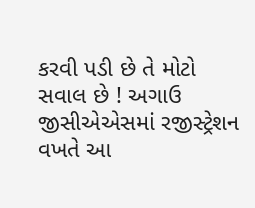કરવી પડી છે તે મોટો સવાલ છે ! અગાઉ જીસીએએસમાં રજીસ્ટ્રેશન વખતે આ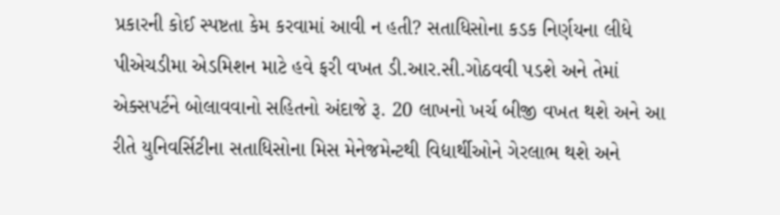પ્રકારની કોઈ સ્પષ્ટતા કેમ કરવામાં આવી ન હતી? સતાધિસોના કડક નિર્ણયના લીધે પીએચડીમા એડમિશન માટે હવે ફરી વખત ડી.આર.સી.ગોઠવવી પડશે અને તેમાં એક્સપર્ટને બોલાવવાનો સહિતનો અંદાજે રૂ. 20 લાખનો ખર્ચ બીજી વખત થશે અને આ રીતે યુનિવર્સિટીના સતાધિસોના મિસ મેનેજમેન્ટથી વિદ્યાર્થીઓને ગેરલાભ થશે અને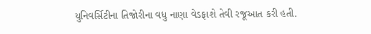યુનિવર્સિટીના તિજોરીના વધુ નાણા વેડફાશે તેવી રજૂઆત કરી હતી.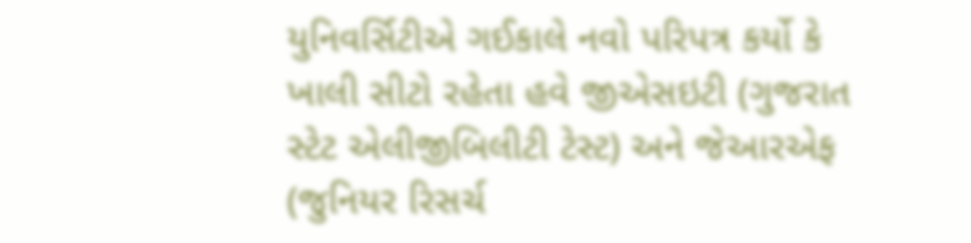યુનિવર્સિટીએ ગઈકાલે નવો પરિપત્ર કર્યો કે ખાલી સીટો રહેતા હવે જીએસઇટી (ગુજરાત સ્ટેટ એલીજીબિલીટી ટેસ્ટ) અને જેઆરએફ (જુનિયર રિસર્ચ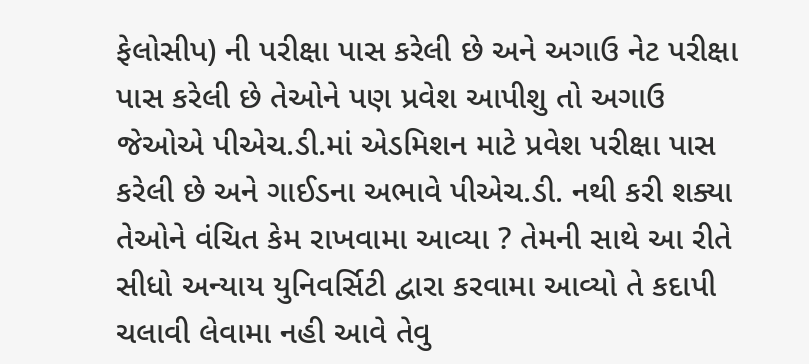ફેલોસીપ) ની પરીક્ષા પાસ કરેલી છે અને અગાઉ નેટ પરીક્ષા પાસ કરેલી છે તેઓને પણ પ્રવેશ આપીશુ તો અગાઉ જેઓએ પીએચ.ડી.માં એડમિશન માટે પ્રવેશ પરીક્ષા પાસ કરેલી છે અને ગાઈડના અભાવે પીએચ.ડી. નથી કરી શક્યા તેઓને વંચિત કેમ રાખવામા આવ્યા ? તેમની સાથે આ રીતે સીધો અન્યાય યુનિવર્સિટી દ્વારા કરવામા આવ્યો તે કદાપી ચલાવી લેવામા નહી આવે તેવુ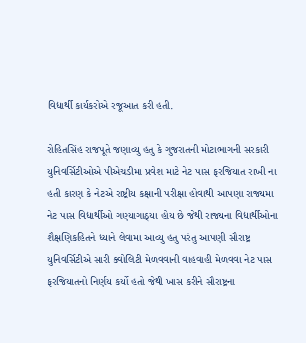વિદ્યાર્થી કાર્યકરોએ રજૂઆત કરી હતી.

રોહિતસિંહ રાજપૂતે જણાવ્યુ હતુ કે ગુજરાતની મોટાભાગની સરકારી યુનિવર્સિટીઓએ પીએચડીમા પ્રવેશ માટે નેટ પાસ ફરજિયાત રાખી ના હતી કારણ કે નેટએ રાષ્ટ્રીય કક્ષાની પરીક્ષા હોવાથી આપણા રાજ્યમા નેટ પાસ વિદ્યાર્થીઓ ગણ્યાગાઠ્યા હોય છે જેથી રાજ્યના વિદ્યાર્થીઓના શૈક્ષણિકહિતને ધ્યાને લેવામા આવ્યુ હતુ પરંતુ આપણી સૌરાષ્ટ્ર યુનિવર્સિટીએ સારી ક્વોલિટી મેળવવાની વાહવાહી મેળવવા નેટ પાસ ફરજિયાતનો નિર્ણય કર્યો હતો જેથી ખાસ કરીને સૌરાષ્ટ્રના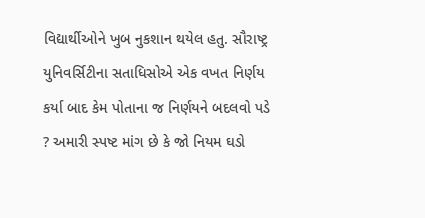વિદ્યાર્થીઓને ખુબ નુકશાન થયેલ હતુ. સૌરાષ્ટ્ર યુનિવર્સિટીના સતાધિસોએ એક વખત નિર્ણય કર્યા બાદ કેમ પોતાના જ નિર્ણયને બદલવો પડે ? અમારી સ્પષ્ટ માંગ છે કે જો નિયમ ઘડો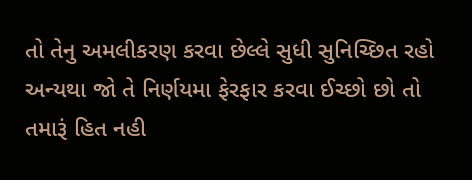તો તેનુ અમલીકરણ કરવા છેલ્લે સુધી સુનિચ્છિત રહો અન્યથા જો તે નિર્ણયમા ફેરફાર કરવા ઈચ્છો છો તો તમારૂં હિત નહી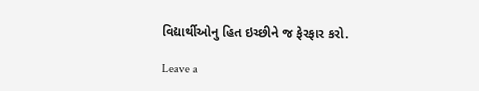વિદ્યાર્થીઓનુ હિત ઇચ્છીને જ ફેરફાર કરો.

Leave a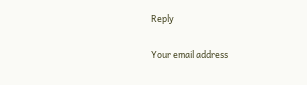Reply

Your email address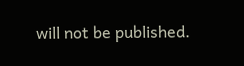will not be published.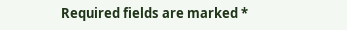Required fields are marked *